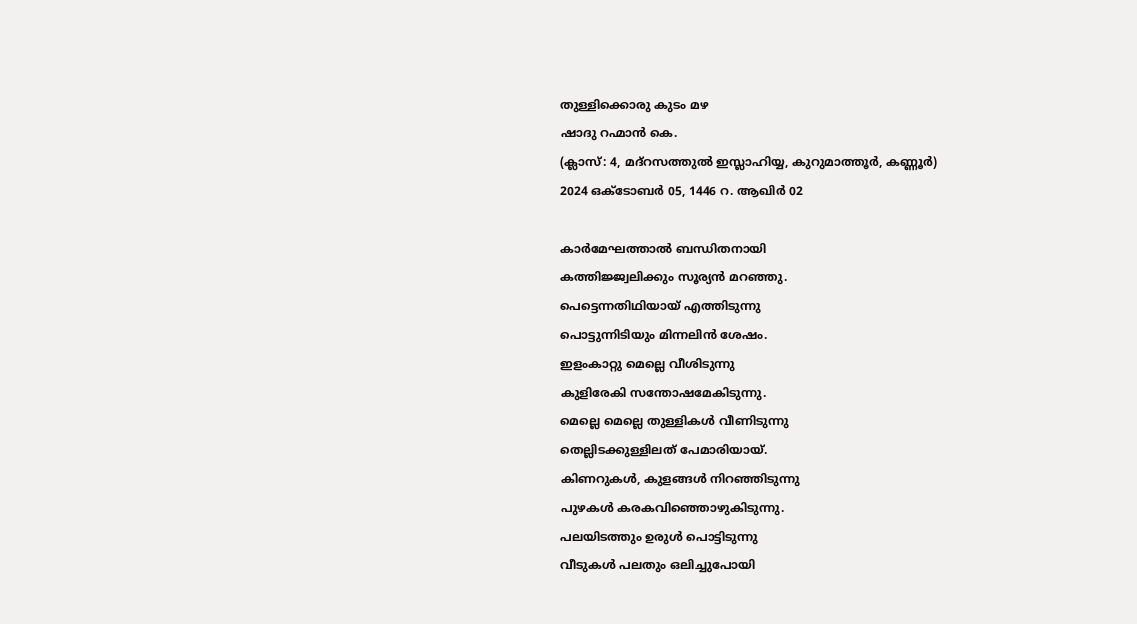തുള്ളിക്കൊരു കുടം മഴ
ഷാദു റഹ്മാൻ കെ.
(ക്ലാസ്: 4, മദ്റസത്തുൽ ഇസ്ലാഹിയ്യ, കുറുമാത്തൂർ, കണ്ണൂർ)
2024 ഒക്ടോബർ 05, 1446 റ. ആഖിർ 02

കാർമേഘത്താൽ ബന്ധിതനായി
കത്തിജ്ജ്വലിക്കും സൂര്യൻ മറഞ്ഞു.
പെട്ടെന്നതിഥിയായ് എത്തിടുന്നു
പൊട്ടുന്നിടിയും മിന്നലിൻ ശേഷം.
ഇളംകാറ്റു മെല്ലെ വീശിടുന്നു
കുളിരേകി സന്തോഷമേകിടുന്നു.
മെല്ലെ മെല്ലെ തുള്ളികൾ വീണിടുന്നു
തെല്ലിടക്കുള്ളിലത് പേമാരിയായ്.
കിണറുകൾ, കുളങ്ങൾ നിറഞ്ഞിടുന്നു
പുഴകൾ കരകവിഞ്ഞൊഴുകിടുന്നു.
പലയിടത്തും ഉരുൾ പൊട്ടിടുന്നു
വീടുകൾ പലതും ഒലിച്ചുപോയി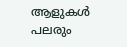ആളുകൾ പലരും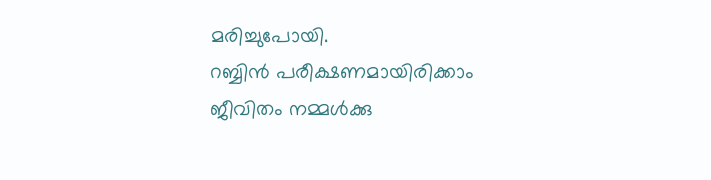മരിച്ചുപോയി.
റബ്ബിൻ പരീക്ഷണമായിരിക്കാം
ജീവിതം നമ്മൾക്കു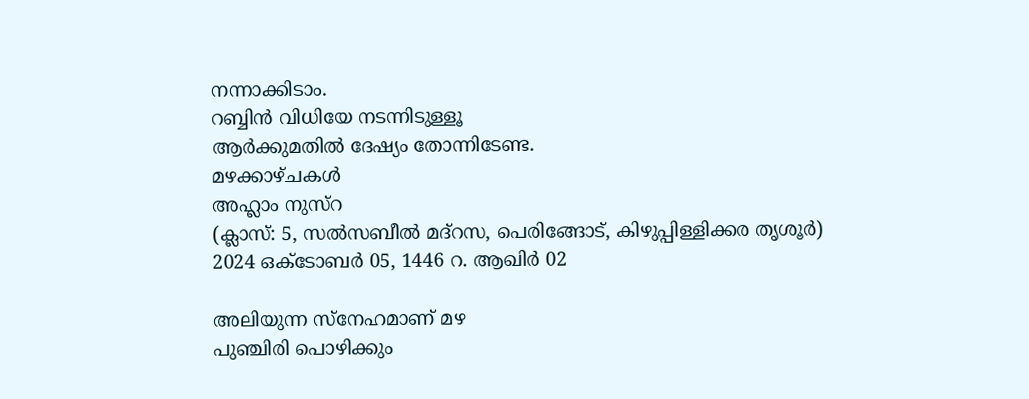നന്നാക്കിടാം.
റബ്ബിൻ വിധിയേ നടന്നിടുള്ളൂ
ആർക്കുമതിൽ ദേഷ്യം തോന്നിടേണ്ട.
മഴക്കാഴ്ചകൾ
അഹ്ലാം നുസ്റ
(ക്ലാസ്: 5, സൽസബീൽ മദ്റസ, പെരിങ്ങോട്, കിഴുപ്പിള്ളിക്കര തൃശൂർ)
2024 ഒക്ടോബർ 05, 1446 റ. ആഖിർ 02

അലിയുന്ന സ്നേഹമാണ് മഴ
പുഞ്ചിരി പൊഴിക്കും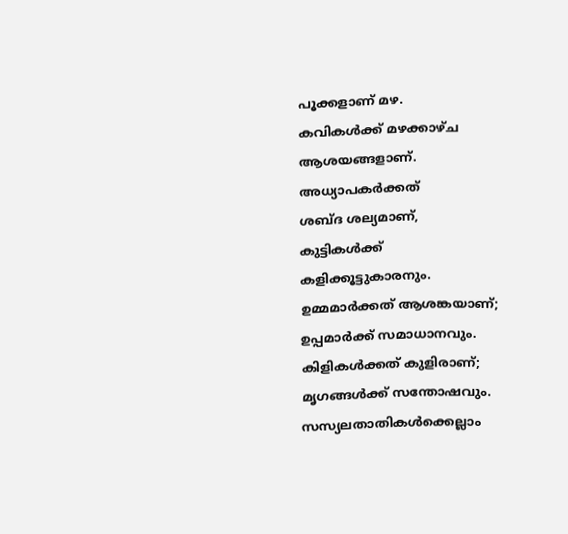പൂക്കളാണ് മഴ.
കവികൾക്ക് മഴക്കാഴ്ച
ആശയങ്ങളാണ്.
അധ്യാപകർക്കത്
ശബ്ദ ശല്യമാണ്,
കുട്ടികൾക്ക്
കളിക്കൂട്ടുകാരനും.
ഉമ്മമാർക്കത് ആശങ്കയാണ്;
ഉപ്പമാർക്ക് സമാധാനവും.
കിളികൾക്കത് കുളിരാണ്;
മൃഗങ്ങൾക്ക് സന്തോഷവും.
സസ്യലതാതികൾക്കെല്ലാം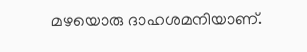മഴയൊരു ദാഹശമനിയാണ്.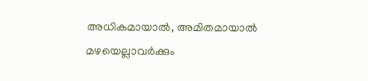അധികമായാൽ, അമിതമായാൽ
മഴയെല്ലാവർക്കും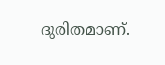ദുരിതമാണ്.